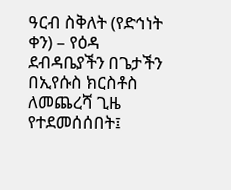ዓርብ ስቅለት (የድኅነት ቀን) – የዕዳ ደብዳቤያችን በጌታችን በኢየሱስ ክርስቶስ ለመጨረሻ ጊዜ የተደመሰሰበት፤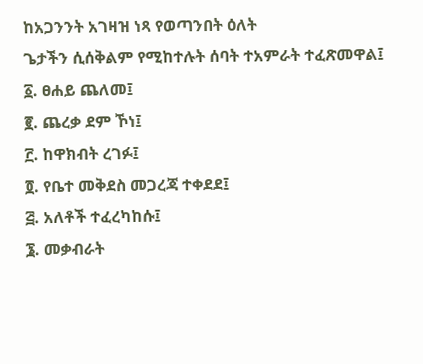ከአጋንንት አገዛዝ ነጻ የወጣንበት ዕለት
ጌታችን ሲሰቅልም የሚከተሉት ሰባት ተአምራት ተፈጽመዋል፤
፩. ፀሐይ ጨለመ፤
፪. ጨረቃ ደም ኾነ፤
፫. ከዋክብት ረገፉ፤
፬. የቤተ መቅደስ መጋረጃ ተቀደደ፤
፭. አለቶች ተፈረካከሱ፤
፮. መቃብራት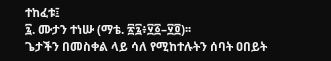ተከፈቱ፤
፯. ሙታን ተነሡ (ማቴ. ፳፯፥፶፩–፶፬)፡፡
ጌታችን በመስቀል ላይ ሳለ የሚከተሉትን ሰባት ዐበይት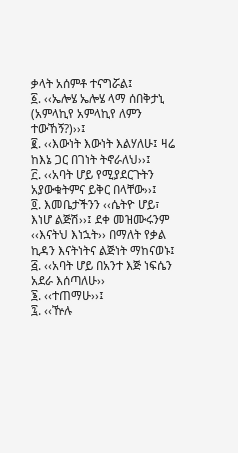ቃላት አሰምቶ ተናግሯል፤
፩. ‹‹ኤሎሄ ኤሎሄ ላማ ሰበቅታኒ (አምላኪየ አምላኪየ ለምን ተውኸኝ?)››፤
፪. ‹‹እውነት እውነት እልሃለሁ፤ ዛሬ ከእኔ ጋር በገነት ትኖራለህ››፤
፫. ‹‹አባት ሆይ የሚያደርጉትን አያውቁትምና ይቅር በላቸው››፤
፬. እመቤታችንን ‹‹ሴትዮ ሆይ፣ እነሆ ልጅሽ››፤ ደቀ መዝሙሩንም ‹‹እናትህ እነኋት›› በማለት የቃል ኪዳን እናትነትና ልጅነት ማከናወኑ፤
፭. ‹‹አባት ሆይ በአንተ እጅ ነፍሴን አደራ እሰጣለሁ››
፮. ‹‹ተጠማሁ››፤
፯. ‹‹ዅሉ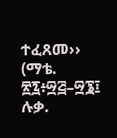ተፈጸመ›› (ማቴ. ፳፯፥፵፭–፵፮፤ ሉቃ.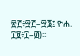፳፫፥፵፫–፵፮፤ ዮሐ. ፲፱፥፲–፴)፡፡